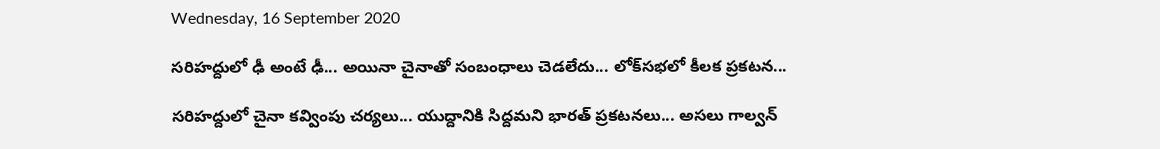Wednesday, 16 September 2020

సరిహద్దులో ఢీ అంటే ఢీ... అయినా చైనాతో సంబంధాలు చెడలేదు... లోక్‌సభలో కీలక ప్రకటన...

సరిహద్దులో చైనా కవ్వింపు చర్యలు... యుద్దానికి సిద్దమని భారత్ ప్రకటనలు... అసలు గాల్వన్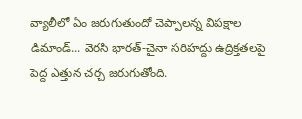వ్యాలీలో ఏం జరుగుతుందో చెప్పాలన్న విపక్షాల డిమాండ్... వెరసి భారత్-చైనా సరిహద్దు ఉద్రిక్తతలపై పెద్ద ఎత్తున చర్చ జరుగుతోంది.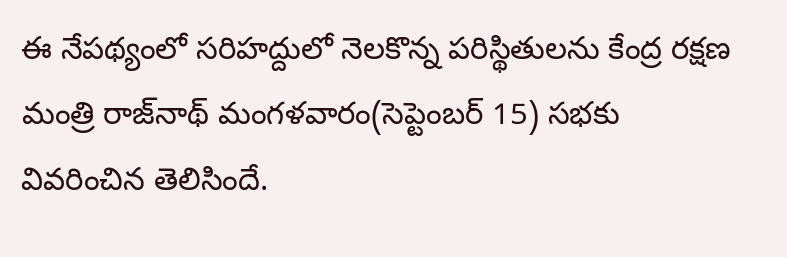ఈ నేపథ్యంలో సరిహద్దులో నెలకొన్న పరిస్థితులను కేంద్ర రక్షణ మంత్రి రాజ్‌నాథ్ మంగళవారం(సెప్టెంబర్ 15) సభకు వివరించిన తెలిసిందే.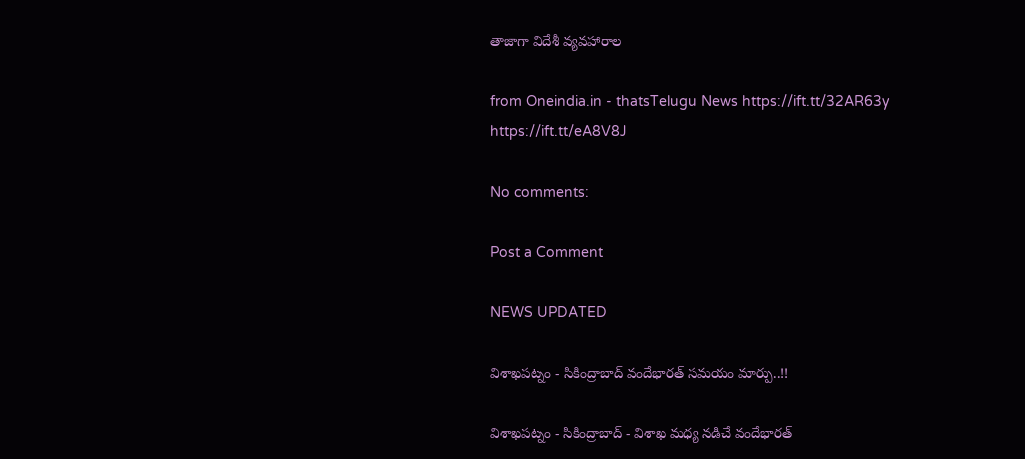తాజాగా విదేశీ వ్యవహారాల

from Oneindia.in - thatsTelugu News https://ift.tt/32AR63y
https://ift.tt/eA8V8J

No comments:

Post a Comment

NEWS UPDATED

విశాఖపట్నం - సికింద్రాబాద్ వందేభారత్ సమయం మార్పు..!!

విశాఖపట్నం - సికింద్రాబాద్ - విశాఖ మధ్య నడిచే వందేభారత్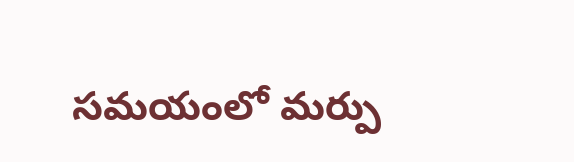సమయంలో మర్పు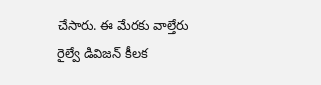చేసారు. ఈ మేరకు వాల్తేరు రైల్వే డివిజన్ కీలక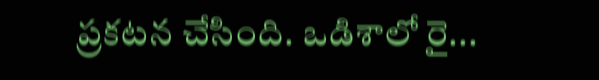ప్రకటన చేసింది. ఒడిశాలో రై...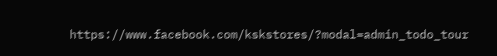https://www.facebook.com/kskstores/?modal=admin_todo_tour